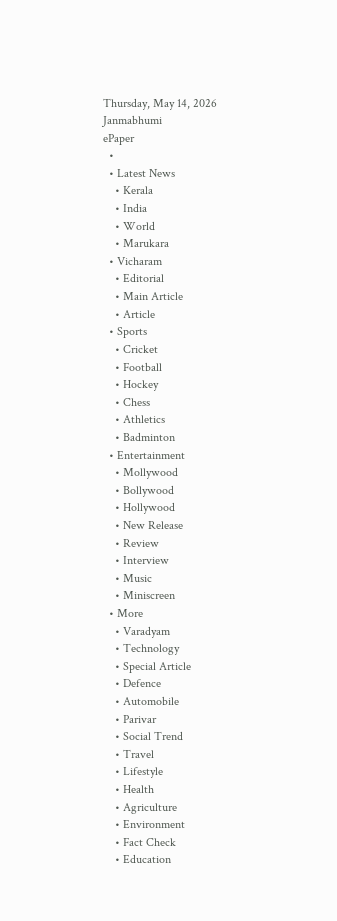Thursday, May 14, 2026
Janmabhumi
ePaper
  •
  • Latest News
    • Kerala
    • India
    • World
    • Marukara
  • Vicharam
    • Editorial
    • Main Article
    • Article
  • Sports
    • Cricket
    • Football
    • Hockey
    • Chess
    • Athletics
    • Badminton
  • Entertainment
    • Mollywood
    • Bollywood
    • Hollywood
    • New Release
    • Review
    • Interview
    • Music
    • Miniscreen
  • More
    • Varadyam
    • Technology
    • Special Article
    • Defence
    • Automobile
    • Parivar
    • Social Trend
    • Travel
    • Lifestyle
    • Health
    • Agriculture
    • Environment
    • Fact Check
    • Education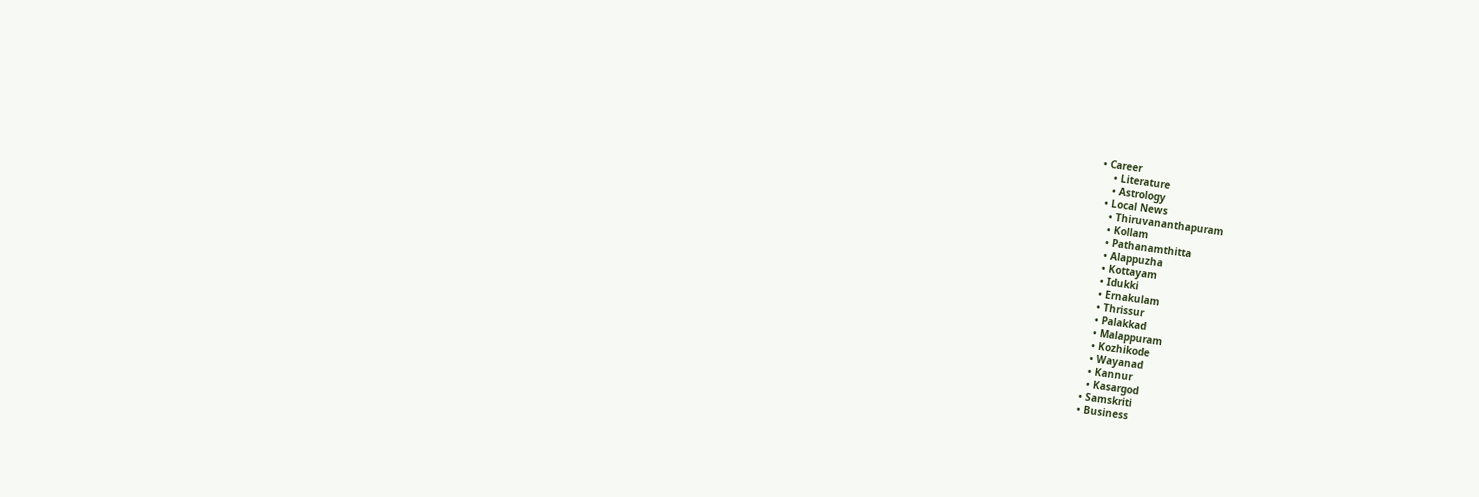• Career
    • Literature
    • Astrology
  • Local News
    • Thiruvananthapuram
    • Kollam
    • Pathanamthitta
    • Alappuzha
    • Kottayam
    • Idukki
    • Ernakulam
    • Thrissur
    • Palakkad
    • Malappuram
    • Kozhikode
    • Wayanad
    • Kannur
    • Kasargod
  • Samskriti
  • Business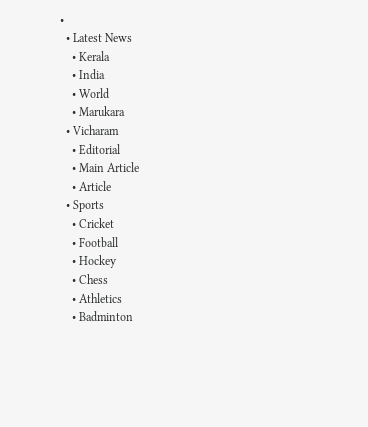•
  • Latest News
    • Kerala
    • India
    • World
    • Marukara
  • Vicharam
    • Editorial
    • Main Article
    • Article
  • Sports
    • Cricket
    • Football
    • Hockey
    • Chess
    • Athletics
    • Badminton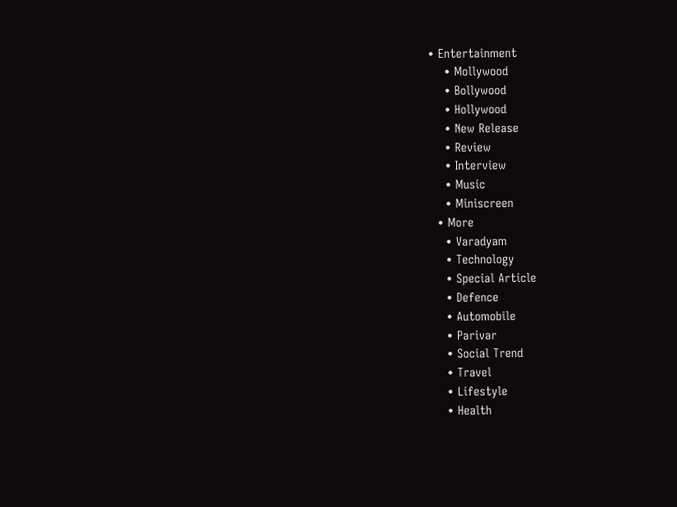• Entertainment
    • Mollywood
    • Bollywood
    • Hollywood
    • New Release
    • Review
    • Interview
    • Music
    • Miniscreen
  • More
    • Varadyam
    • Technology
    • Special Article
    • Defence
    • Automobile
    • Parivar
    • Social Trend
    • Travel
    • Lifestyle
    • Health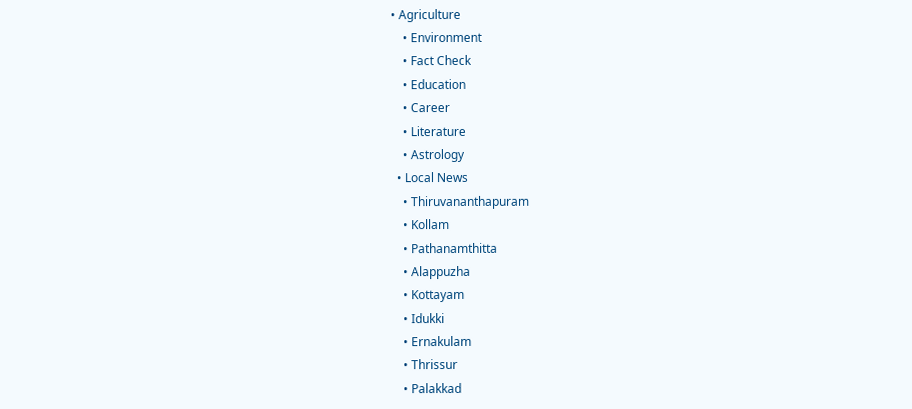• Agriculture
    • Environment
    • Fact Check
    • Education
    • Career
    • Literature
    • Astrology
  • Local News
    • Thiruvananthapuram
    • Kollam
    • Pathanamthitta
    • Alappuzha
    • Kottayam
    • Idukki
    • Ernakulam
    • Thrissur
    • Palakkad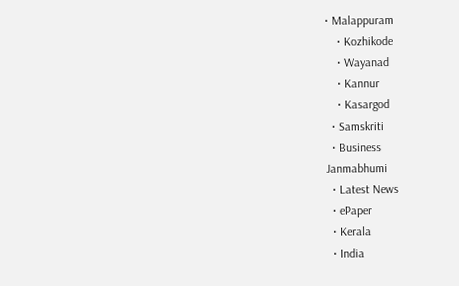• Malappuram
    • Kozhikode
    • Wayanad
    • Kannur
    • Kasargod
  • Samskriti
  • Business
Janmabhumi
  • Latest News
  • ePaper
  • Kerala
  • India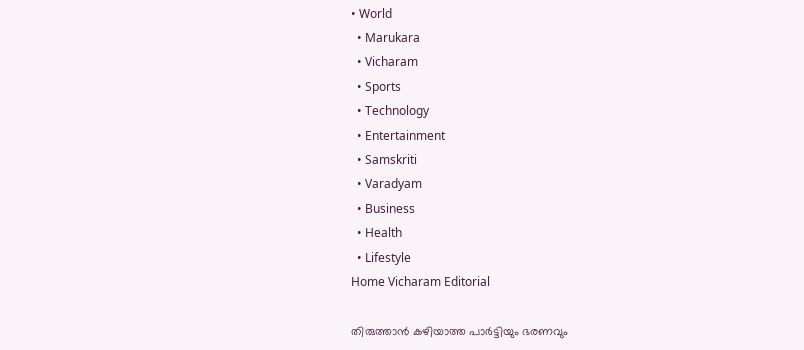• World
  • Marukara
  • Vicharam
  • Sports
  • Technology
  • Entertainment
  • Samskriti
  • Varadyam
  • Business
  • Health
  • Lifestyle
Home Vicharam Editorial

തിരുത്താന്‍ കഴിയാത്ത പാര്‍ട്ടിയും ഭരണവും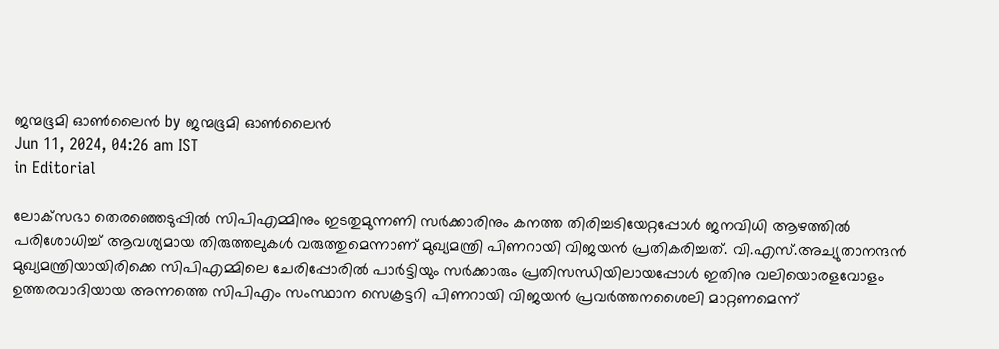ജന്മഭൂമി ഓണ്‍ലൈന്‍ by ജന്മഭൂമി ഓണ്‍ലൈന്‍
Jun 11, 2024, 04:26 am IST
in Editorial

ലോക്‌സഭാ തെരഞ്ഞെടുപ്പില്‍ സിപിഎമ്മിനും ഇടതുമുന്നണി സര്‍ക്കാരിനും കനത്ത തിരിച്ചടിയേറ്റപ്പോള്‍ ജനവിധി ആഴത്തില്‍ പരിശോധിച്ച് ആവശ്യമായ തിരുത്തലുകള്‍ വരുത്തുമെന്നാണ് മുഖ്യമന്ത്രി പിണറായി വിജയന്‍ പ്രതികരിച്ചത്. വി.എസ്.അച്യുതാനന്ദന്‍ മുഖ്യമന്ത്രിയായിരിക്കെ സിപിഎമ്മിലെ ചേരിപ്പോരില്‍ പാര്‍ട്ടിയും സര്‍ക്കാരും പ്രതിസന്ധിയിലായപ്പോള്‍ ഇതിനു വലിയൊരളവോളം ഉത്തരവാദിയായ അന്നത്തെ സിപിഎം സംസ്ഥാന സെക്രട്ടറി പിണറായി വിജയന്‍ പ്രവര്‍ത്തനശൈലി മാറ്റണമെന്ന്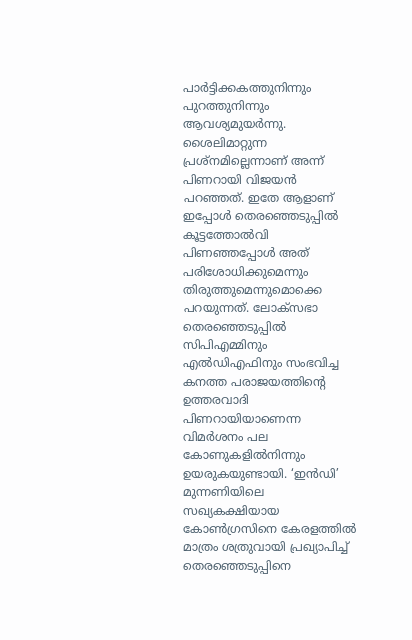പാര്‍ട്ടിക്കകത്തുനിന്നും പുറത്തുനിന്നും ആവശ്യമുയര്‍ന്നു. ശൈലിമാറ്റുന്ന പ്രശ്‌നമില്ലെന്നാണ് അന്ന് പിണറായി വിജയന്‍ പറഞ്ഞത്. ഇതേ ആളാണ് ഇപ്പോള്‍ തെരഞ്ഞെടുപ്പില്‍ കൂട്ടത്തോല്‍വി പിണഞ്ഞപ്പോള്‍ അത് പരിശോധിക്കുമെന്നും തിരുത്തുമെന്നുമൊക്കെ പറയുന്നത്. ലോക്‌സഭാ തെരഞ്ഞെടുപ്പില്‍ സിപിഎമ്മിനും എല്‍ഡിഎഫിനും സംഭവിച്ച കനത്ത പരാജയത്തിന്റെ ഉത്തരവാദി പിണറായിയാണെന്ന വിമര്‍ശനം പല കോണുകളില്‍നിന്നും ഉയരുകയുണ്ടായി. ‘ഇന്‍ഡി’ മുന്നണിയിലെ സഖ്യകക്ഷിയായ കോണ്‍ഗ്രസിനെ കേരളത്തില്‍ മാത്രം ശത്രുവായി പ്രഖ്യാപിച്ച് തെരഞ്ഞെടുപ്പിനെ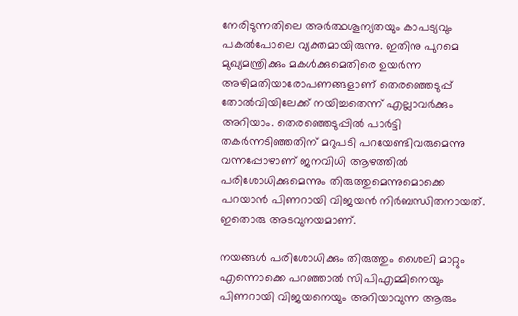നേരിടുന്നതിലെ അര്‍ത്ഥശൂന്യതയും കാപട്യവും പകല്‍പോലെ വ്യക്തമായിരുന്നു. ഇതിനു പുറമെ മുഖ്യമന്ത്രിക്കും മകള്‍ക്കുമെതിരെ ഉയര്‍ന്ന അഴിമതിയാരോപണങ്ങളാണ് തെരഞ്ഞെടുപ്പ് തോല്‍വിയിലേക്ക് നയിച്ചതെന്ന് എല്ലാവര്‍ക്കും അറിയാം. തെരഞ്ഞെടുപ്പില്‍ പാര്‍ട്ടി തകര്‍ന്നടിഞ്ഞതിന് മറുപടി പറയേണ്ടിവരുമെന്നു വന്നപ്പോഴാണ് ജനവിധി ആഴത്തില്‍ പരിശോധിക്കുമെന്നും തിരുത്തുമെന്നുമൊക്കെ പറയാന്‍ പിണറായി വിജയന്‍ നിര്‍ബന്ധിതനായത്. ഇതൊരു അടവുനയമാണ്.

നയങ്ങള്‍ പരിശോധിക്കും തിരുത്തും ശൈലി മാറ്റും എന്നൊക്കെ പറഞ്ഞാല്‍ സിപിഎമ്മിനെയും പിണറായി വിജയനെയും അറിയാവുന്ന ആരും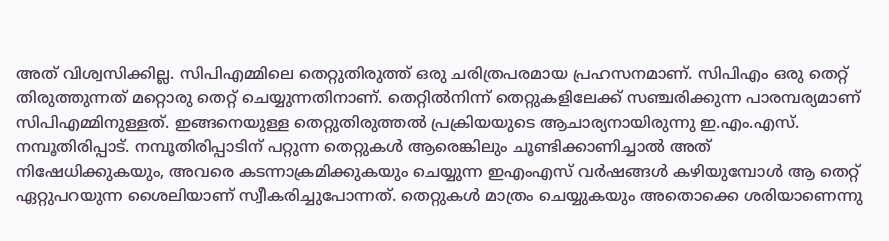അത് വിശ്വസിക്കില്ല. സിപിഎമ്മിലെ തെറ്റുതിരുത്ത് ഒരു ചരിത്രപരമായ പ്രഹസനമാണ്. സിപിഎം ഒരു തെറ്റ് തിരുത്തുന്നത് മറ്റൊരു തെറ്റ് ചെയ്യുന്നതിനാണ്. തെറ്റില്‍നിന്ന് തെറ്റുകളിലേക്ക് സഞ്ചരിക്കുന്ന പാരമ്പര്യമാണ് സിപിഎമ്മിനുള്ളത്. ഇങ്ങനെയുള്ള തെറ്റുതിരുത്തല്‍ പ്രക്രിയയുടെ ആചാര്യനായിരുന്നു ഇ.എം.എസ്. നമ്പൂതിരിപ്പാട്. നമ്പൂതിരിപ്പാടിന് പറ്റുന്ന തെറ്റുകള്‍ ആരെങ്കിലും ചൂണ്ടിക്കാണിച്ചാല്‍ അത് നിഷേധിക്കുകയും, അവരെ കടന്നാക്രമിക്കുകയും ചെയ്യുന്ന ഇഎംഎസ് വര്‍ഷങ്ങള്‍ കഴിയുമ്പോള്‍ ആ തെറ്റ് ഏറ്റുപറയുന്ന ശൈലിയാണ് സ്വീകരിച്ചുപോന്നത്. തെറ്റുകള്‍ മാത്രം ചെയ്യുകയും അതൊക്കെ ശരിയാണെന്നു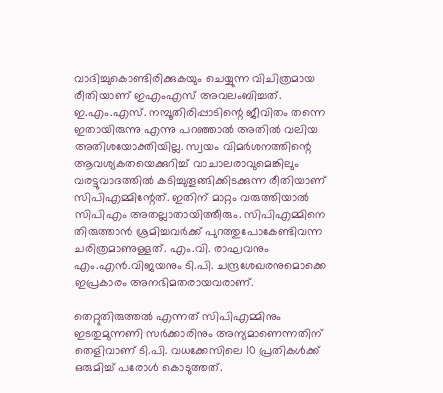വാദിച്ചുകൊണ്ടിരിക്കുകയും ചെയ്യുന്ന വിചിത്രമായ രീതിയാണ് ഇഎംഎസ് അവലംബിച്ചത്. ഇ.എം.എസ്. നമ്പൂതിരിപ്പാടിന്റെ ജീവിതം തന്നെ ഇതായിരുന്നു എന്നു പറഞ്ഞാല്‍ അതില്‍ വലിയ അതിശയോക്തിയില്ല. സ്വയം വിമര്‍ശനത്തിന്റെ ആവശ്യകതയെക്കുറിച്ച് വാചാലരാവുമെങ്കിലും വരട്ടുവാദത്തില്‍ കടിച്ചുതൂങ്ങിക്കിടക്കുന്ന രീതിയാണ് സിപിഎമ്മിന്റേത്. ഇതിന് മാറ്റം വരുത്തിയാല്‍ സിപിഎം അതല്ലാതായിത്തീരും. സിപിഎമ്മിനെ തിരുത്താന്‍ ശ്രമിച്ചവര്‍ക്ക് പുറത്തുപോകേണ്ടിവന്ന ചരിത്രമാണുള്ളത്. എം.വി. രാഘവനും എം.എന്‍.വിജയനും ടി.പി. ചന്ദ്രശേഖരനുമൊക്കെ ഇപ്രകാരം അനഭിമതരായവരാണ്.

തെറ്റുതിരുത്തല്‍ എന്നത് സിപിഎമ്മിനും ഇടതുമുന്നണി സര്‍ക്കാരിനും അന്യമാണെന്നതിന് തെളിവാണ് ടി.പി. വധക്കേസിലെ 10 പ്രതികള്‍ക്ക് ഒരുമിച്ച് പരോള്‍ കൊടുത്തത്.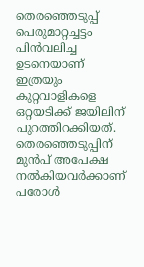തെരഞ്ഞെടുപ്പ് പെരുമാറ്റച്ചട്ടം പിന്‍വലിച്ച ഉടനെയാണ് ഇത്രയും കുറ്റവാളികളെ ഒറ്റയടിക്ക് ജയിലിന് പുറത്തിറക്കിയത്. തെരഞ്ഞെടുപ്പിന് മുന്‍പ് അപേക്ഷ നല്‍കിയവര്‍ക്കാണ് പരോള്‍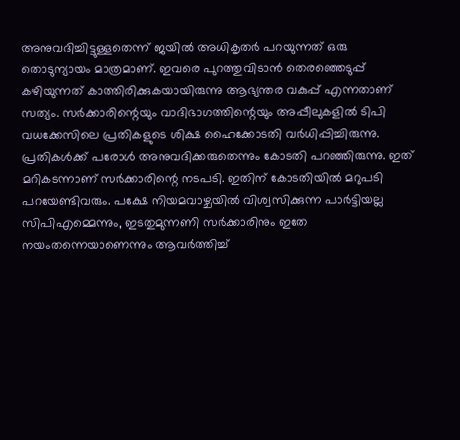അനുവദിച്ചിട്ടുള്ളതെന്ന് ജയില്‍ അധികൃതര്‍ പറയുന്നത് ഒരു തൊടുന്യായം മാത്രമാണ്. ഇവരെ പുറത്തുവിടാന്‍ തെരഞ്ഞെടുപ്പ് കഴിയുന്നത് കാത്തിരിക്കുകയായിരുന്നു ആഭ്യന്തര വകുപ്പ് എന്നതാണ് സത്യം. സര്‍ക്കാരിന്റെയും വാദിഭാഗത്തിന്റെയും അപ്പീലുകളില്‍ ടിപി വധക്കേസിലെ പ്രതികളുടെ ശിക്ഷ ഹൈക്കോടതി വര്‍ധിപ്പിച്ചിരുന്നു. പ്രതികള്‍ക്ക് പരോള്‍ അനുവദിക്കരുതെന്നും കോടതി പറഞ്ഞിരുന്നു. ഇത് മറികടന്നാണ് സര്‍ക്കാരിന്റെ നടപടി. ഇതിന് കോടതിയില്‍ മറുപടി പറയേണ്ടിവരും. പക്ഷേ നിയമവാഴ്ചയില്‍ വിശ്വസിക്കുന്ന പാര്‍ട്ടിയല്ല സിപിഎമ്മെന്നും, ഇടതുമുന്നണി സര്‍ക്കാരിനും ഇതേ നയംതന്നെയാണെന്നും ആവര്‍ത്തിച്ച്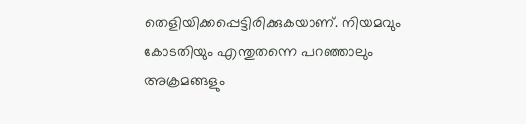തെളിയിക്കപ്പെട്ടിരിക്കുകയാണ്. നിയമവും കോടതിയും എന്തുതന്നെ പറഞ്ഞാലും അക്രമങ്ങളും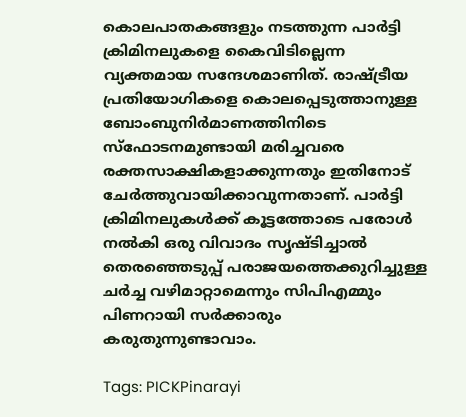കൊലപാതകങ്ങളും നടത്തുന്ന പാര്‍ട്ടി ക്രിമിനലുകളെ കൈവിടില്ലെന്ന വ്യക്തമായ സന്ദേശമാണിത്. രാഷ്‌ട്രീയ പ്രതിയോഗികളെ കൊലപ്പെടുത്താനുള്ള ബോംബുനിര്‍മാണത്തിനിടെ സ്‌ഫോടനമുണ്ടായി മരിച്ചവരെ രക്തസാക്ഷികളാക്കുന്നതും ഇതിനോട് ചേര്‍ത്തുവായിക്കാവുന്നതാണ്. പാര്‍ട്ടി ക്രിമിനലുകള്‍ക്ക് കൂട്ടത്തോടെ പരോള്‍ നല്‍കി ഒരു വിവാദം സൃഷ്ടിച്ചാല്‍ തെരഞ്ഞെടുപ്പ് പരാജയത്തെക്കുറിച്ചുള്ള ചര്‍ച്ച വഴിമാറ്റാമെന്നും സിപിഎമ്മും പിണറായി സര്‍ക്കാരും കരുതുന്നുണ്ടാവാം.

Tags: PICKPinarayi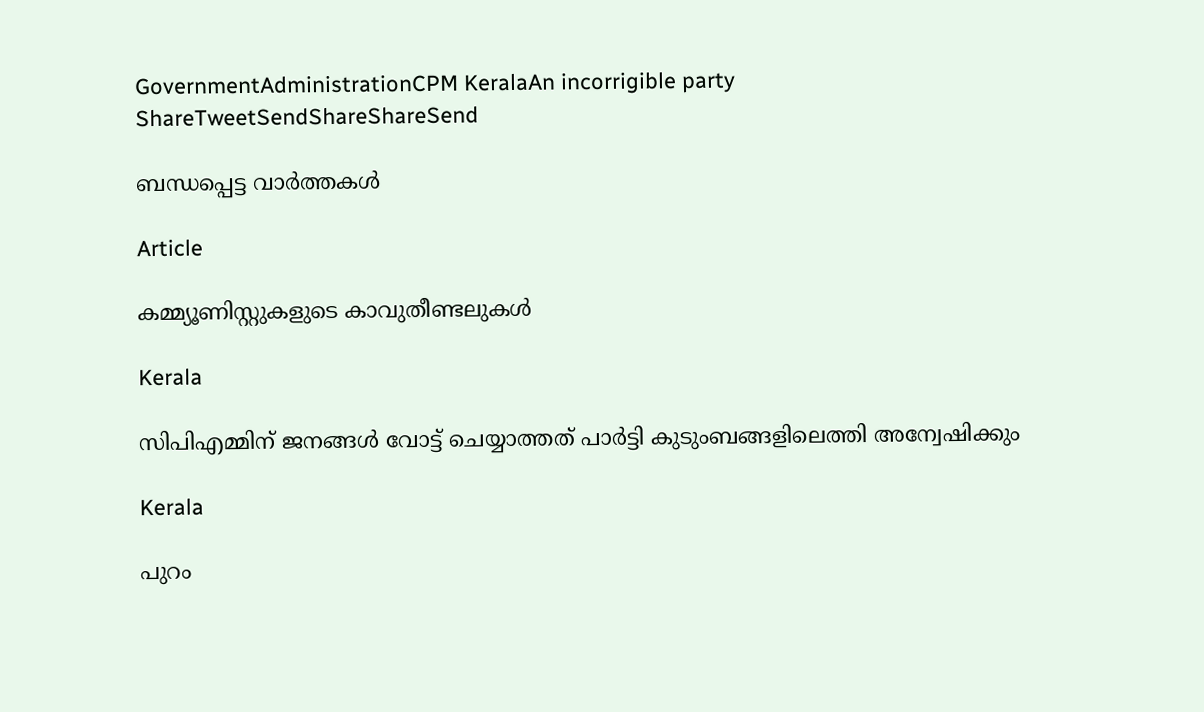GovernmentAdministrationCPM KeralaAn incorrigible party
ShareTweetSendShareShareSend

ബന്ധപ്പെട്ട വാര്‍ത്തകള്‍

Article

കമ്മ്യൂണിസ്റ്റുകളുടെ കാവുതീണ്ടലുകള്‍

Kerala

സിപിഎമ്മിന് ജനങ്ങള്‍ വോട്ട് ചെയ്യാത്തത് പാര്‍ട്ടി കുടുംബങ്ങളിലെത്തി അന്വേഷിക്കും

Kerala

പുറം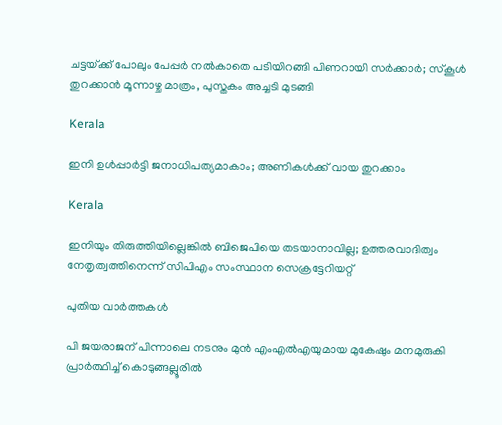ചട്ടയ്‌ക്ക് പോലും പേപ്പര്‍ നല്‍കാതെ പടിയിറങ്ങി പിണറായി സര്‍ക്കാര്‍; സ്‌കൂള്‍ തുറക്കാന്‍ മൂന്നാഴ്ച മാത്രം, പുസ്തകം അച്ചടി മുടങ്ങി

Kerala

ഇനി ഉള്‍പ്പാര്‍ട്ടി ജനാധിപത്യമാകാം; അണികള്‍ക്ക് വായ തുറക്കാം

Kerala

ഇനിയും തിരുത്തിയില്ലെങ്കില്‍ ബിജെപിയെ തടയാനാവില്ല; ഉത്തരവാദിത്വം നേതൃത്വത്തിനെന്ന് സിപിഎം സംസ്ഥാന സെക്രട്ടേറിയറ്റ്

പുതിയ വാര്‍ത്തകള്‍

പി ജയരാജന് പിന്നാലെ നടനും മുൻ എംഎൽഎയുമായ മുകേഷും മനമുരുകി പ്രാർത്ഥിച്ച് കൊടുങ്ങല്ലൂരിൽ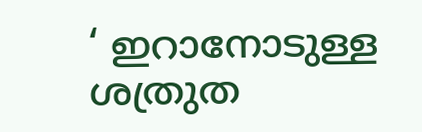‘ ഇറാനോടുള്ള ശത്രുത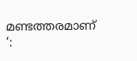മണ്ടത്തരമാണ് ‘: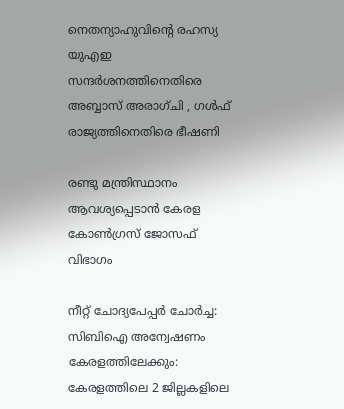നെതന്യാഹുവിന്റെ രഹസ്യ യുഎഇ സന്ദർശനത്തിനെതിരെ അബ്ബാസ് അരാഗ്ചി , ഗൾഫ് രാജ്യത്തിനെതിരെ ഭീഷണി

രണ്ടു മന്ത്രിസ്ഥാനം ആവശ്യപ്പെടാൻ കേരള കോൺഗ്രസ് ജോസഫ് വിഭാഗം

നീറ്റ് ചോദ്യപേപ്പർ ചോർച്ച: സിബിഐ അന്വേഷണം കേരളത്തിലേക്കും: കേരളത്തിലെ 2 ജില്ലകളിലെ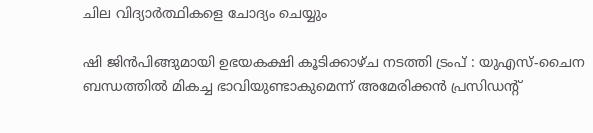ചില വിദ്യാർത്ഥികളെ ചോദ്യം ചെയ്യും

ഷി ജിൻപിങ്ങുമായി ഉഭയകക്ഷി കൂടിക്കാഴ്ച നടത്തി ട്രംപ് : യുഎസ്-ചൈന ബന്ധത്തിൽ മികച്ച ഭാവിയുണ്ടാകുമെന്ന് അമേരിക്കൻ പ്രസിഡൻ്റ്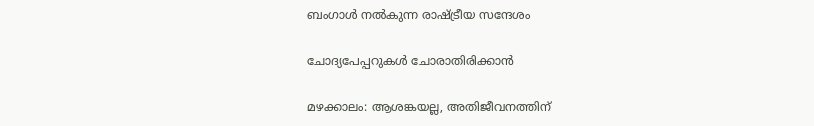ബംഗാള്‍ നല്‍കുന്ന രാഷ്‌ട്രീയ സന്ദേശം

ചോദ്യപേപ്പറുകള്‍ ചോരാതിരിക്കാന്‍

മഴക്കാലം: ആശങ്കയല്ല, അതിജീവനത്തിന്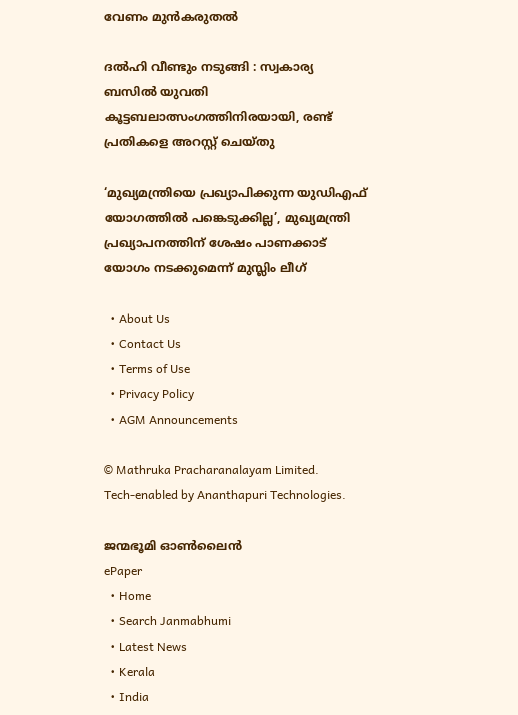വേണം മുന്‍കരുതല്‍

ദൽഹി വീണ്ടും നടുങ്ങി : സ്വകാര്യ ബസിൽ യുവതി കൂട്ടബലാത്സംഗത്തിനിരയായി, രണ്ട് പ്രതികളെ അറസ്റ്റ് ചെയ്തു

‘മുഖ്യമന്ത്രിയെ പ്രഖ്യാപിക്കുന്ന യുഡിഎഫ് യോഗത്തിൽ പങ്കെടുക്കില്ല’, മുഖ്യമന്ത്രി പ്രഖ്യാപനത്തിന് ശേഷം പാണക്കാട് യോഗം നടക്കുമെന്ന് മുസ്ലിം ലീഗ്

  • About Us
  • Contact Us
  • Terms of Use
  • Privacy Policy
  • AGM Announcements

© Mathruka Pracharanalayam Limited.
Tech-enabled by Ananthapuri Technologies.

ജന്മഭൂമി ഓണ്‍ലൈന്‍
ePaper
  • Home
  • Search Janmabhumi
  • Latest News
  • Kerala
  • India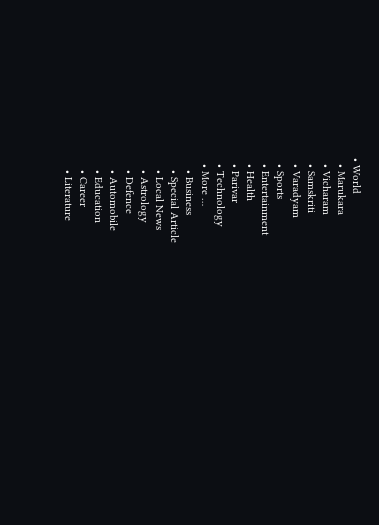• World
  • Marukara
  • Vicharam
  • Samskriti
  • Varadyam
  • Sports
  • Entertainment
  • Health
  • Parivar
  • Technology
  • More …
    • Business
    • Special Article
    • Local News
    • Astrology
    • Defence
    • Automobile
    • Education
    • Career
    • Literature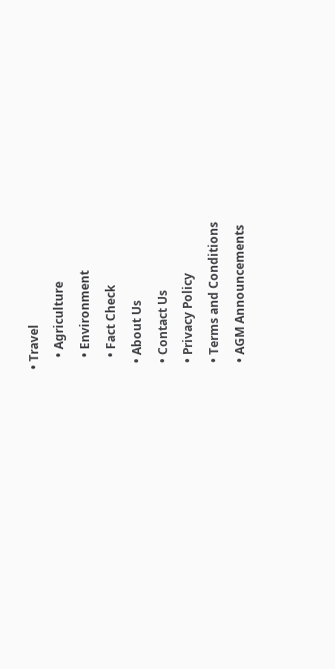• Travel
    • Agriculture
    • Environment
    • Fact Check
  • About Us
  • Contact Us
  • Privacy Policy
  • Terms and Conditions
  • AGM Announcements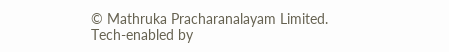© Mathruka Pracharanalayam Limited.
Tech-enabled by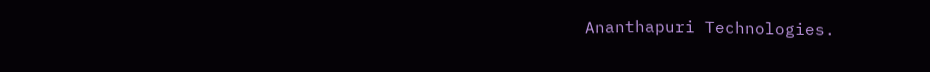Ananthapuri Technologies.